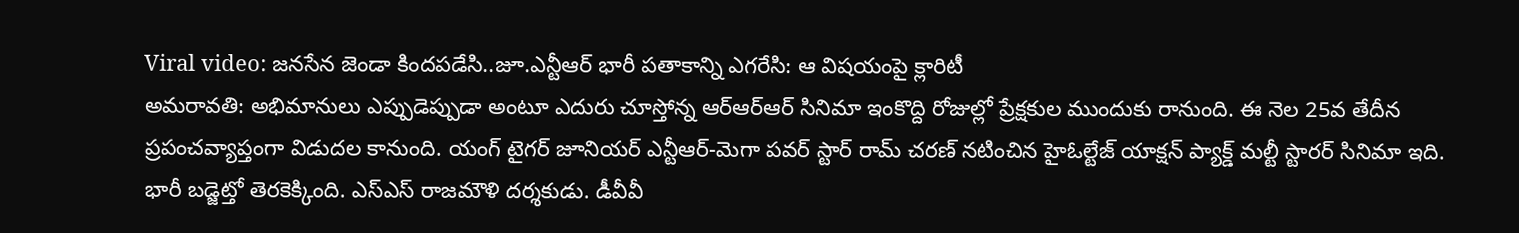Viral video: జనసేన జెండా కిందపడేసి..జూ.ఎన్టీఆర్ భారీ పతాకాన్ని ఎగరేసి: ఆ విషయంపై క్లారిటీ
అమరావతి: అభిమానులు ఎప్పుడెప్పుడా అంటూ ఎదురు చూస్తోన్న ఆర్ఆర్ఆర్ సినిమా ఇంకొద్ది రోజుల్లో ప్రేక్షకుల ముందుకు రానుంది. ఈ నెల 25వ తేదీన ప్రపంచవ్యాప్తంగా విడుదల కానుంది. యంగ్ టైగర్ జూనియర్ ఎన్టీఆర్-మెగా పవర్ స్టార్ రామ్ చరణ్ నటించిన హైఓల్టేజ్ యాక్షన్ ప్యాక్డ్ మల్టీ స్టారర్ సినిమా ఇది. భారీ బడ్జెట్తో తెరకెక్కింది. ఎస్ఎస్ రాజమౌళి దర్శకుడు. డీవీవీ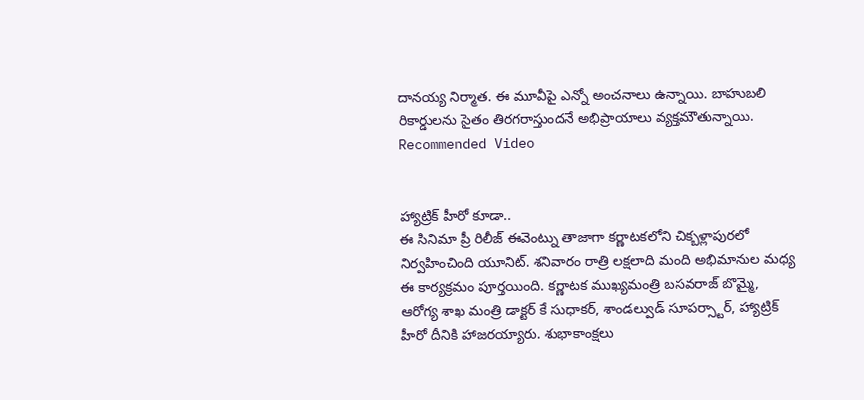దానయ్య నిర్మాత. ఈ మూవీపై ఎన్నో అంచనాలు ఉన్నాయి. బాహుబలి రికార్డులను సైతం తిరగరాస్తుందనే అభిప్రాయాలు వ్యక్తమౌతున్నాయి.
Recommended Video


హ్యాట్రిక్ హీరో కూడా..
ఈ సినిమా ప్రీ రిలీజ్ ఈవెంట్ను తాజాగా కర్ణాటకలోని చిక్బళ్లాపురలో నిర్వహించింది యూనిట్. శనివారం రాత్రి లక్షలాది మంది అభిమానుల మధ్య ఈ కార్యక్రమం పూర్తయింది. కర్ణాటక ముఖ్యమంత్రి బసవరాజ్ బొమ్మై, ఆరోగ్య శాఖ మంత్రి డాక్టర్ కే సుధాకర్, శాండల్వుడ్ సూపర్స్టార్, హ్యాట్రిక్ హీరో దీనికి హాజరయ్యారు. శుభాకాంక్షలు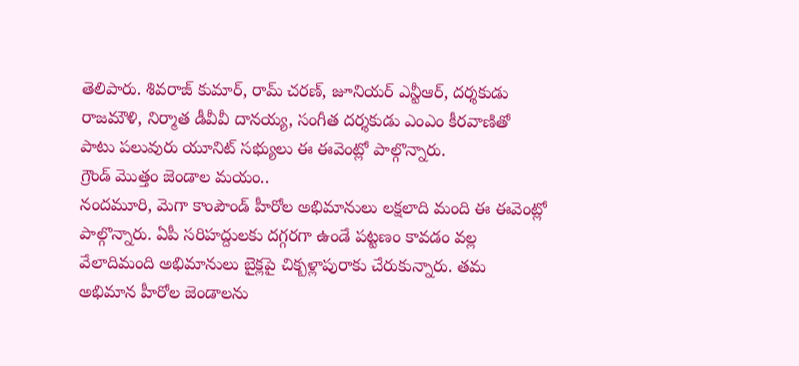తెలిపారు. శివరాజ్ కుమార్, రామ్ చరణ్, జూనియర్ ఎన్టీఆర్, దర్శకుడు రాజమౌళి, నిర్మాత డీవీవీ దానయ్య, సంగీత దర్శకుడు ఎంఎం కీరవాణితో పాటు పలువురు యూనిట్ సభ్యులు ఈ ఈవెంట్లో పాల్గొన్నారు.
గ్రౌండ్ మొత్తం జెండాల మయం..
నందమూరి, మెగా కాంపౌండ్ హీరోల అభిమానులు లక్షలాది మంది ఈ ఈవెంట్లో పాల్గొన్నారు. ఏపీ సరిహద్దులకు దగ్గరగా ఉండే పట్టణం కావడం వల్ల వేలాదిమంది అభిమానులు బైక్లపై చిక్బళ్లాపురాకు చేరుకున్నారు. తమ అభిమాన హీరోల జెండాలను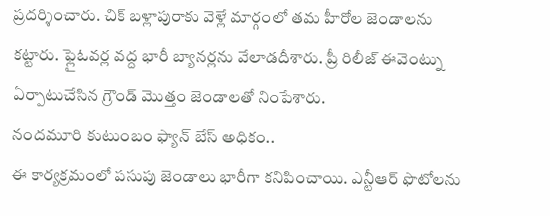ప్రదర్శించారు. చిక్ బళ్లాపురాకు వెళ్లే మార్గంలో తమ హీరోల జెండాలను కట్టారు. ఫ్లైఓవర్ల వద్ద భారీ బ్యానర్లను వేలాడదీశారు. ప్రీ రిలీజ్ ఈవెంట్ను ఏర్పాటుచేసిన గ్రౌండ్ మొత్తం జెండాలతో నింపేశారు.
నందమూరి కుటుంబం ఫ్యాన్ బేస్ అధికం..
ఈ కార్యక్రమంలో పసుపు జెండాలు భారీగా కనిపించాయి. ఎన్టీఆర్ ఫొటోలను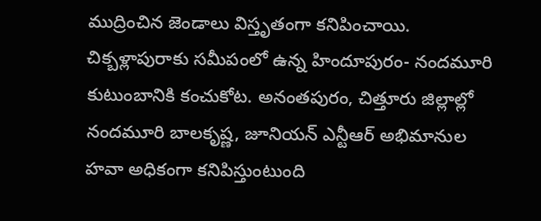ముద్రించిన జెండాలు విస్తృతంగా కనిపించాయి. చిక్బళ్లాపురాకు సమీపంలో ఉన్న హిందూపురం- నందమూరి కుటుంబానికి కంచుకోట. అనంతపురం, చిత్తూరు జిల్లాల్లో నందమూరి బాలకృష్ణ, జూనియన్ ఎన్టీఆర్ అభిమానుల హవా అధికంగా కనిపిస్తుంటుంది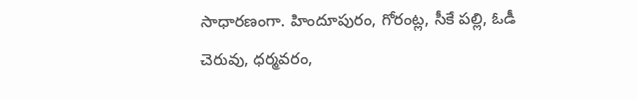సాధారణంగా. హిందూపురం, గోరంట్ల, సీకే పల్లి, ఓడీ చెరువు, ధర్మవరం,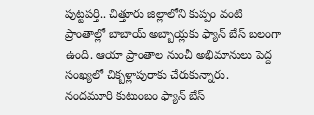పుట్టపర్తి.. చిత్తూరు జిల్లాలోని కుప్పం వంటి ప్రాంతాల్లో బాబాయ్ అబ్బాయ్లకు ఫ్యాన్ బేస్ బలంగా ఉంది. ఆయా ప్రాంతాల నుంచీ అభిమానులు పెద్ద సంఖ్యలో చిక్బళ్లాపురాకు చేరుకున్నారు.
నందమూరి కుటుంబం ఫ్యాన్ బేస్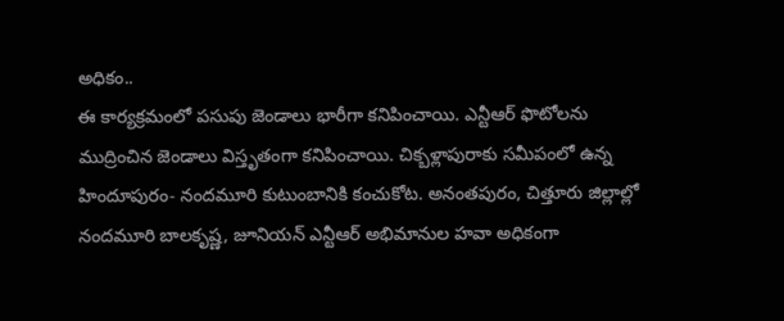అధికం..
ఈ కార్యక్రమంలో పసుపు జెండాలు భారీగా కనిపించాయి. ఎన్టీఆర్ ఫొటోలను ముద్రించిన జెండాలు విస్తృతంగా కనిపించాయి. చిక్బళ్లాపురాకు సమీపంలో ఉన్న హిందూపురం- నందమూరి కుటుంబానికి కంచుకోట. అనంతపురం, చిత్తూరు జిల్లాల్లో నందమూరి బాలకృష్ణ, జూనియన్ ఎన్టీఆర్ అభిమానుల హవా అధికంగా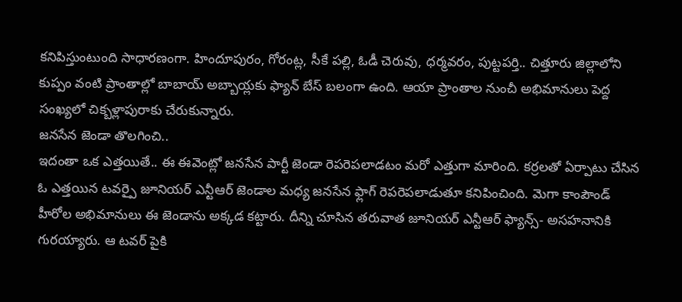కనిపిస్తుంటుంది సాధారణంగా. హిందూపురం, గోరంట్ల, సీకే పల్లి, ఓడీ చెరువు, ధర్మవరం, పుట్టపర్తి.. చిత్తూరు జిల్లాలోని కుప్పం వంటి ప్రాంతాల్లో బాబాయ్ అబ్బాయ్లకు ఫ్యాన్ బేస్ బలంగా ఉంది. ఆయా ప్రాంతాల నుంచీ అభిమానులు పెద్ద సంఖ్యలో చిక్బళ్లాపురాకు చేరుకున్నారు.
జనసేన జెండా తొలగించి..
ఇదంతా ఒక ఎత్తయితే.. ఈ ఈవెంట్లో జనసేన పార్టీ జెండా రెపరెపలాడటం మరో ఎత్తుగా మారింది. కర్రలతో ఏర్పాటు చేసిన ఓ ఎత్తయిన టవర్పై జూనియర్ ఎన్టీఆర్ జెండాల మధ్య జనసేన ఫ్లాగ్ రెపరెపలాడుతూ కనిపించింది. మెగా కాంపౌండ్ హీరోల అభిమానులు ఈ జెండాను అక్కడ కట్టారు. దీన్ని చూసిన తరువాత జూనియర్ ఎన్టీఆర్ ఫ్యాన్స్- అసహనానికి గురయ్యారు. ఆ టవర్ పైకి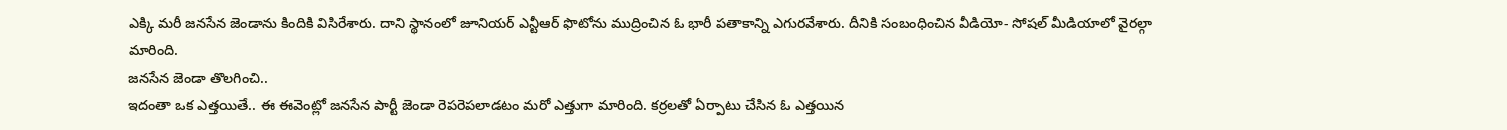ఎక్కి మరీ జనసేన జెండాను కిందికి విసిరేశారు. దాని స్థానంలో జూనియర్ ఎన్టీఆర్ ఫొటోను ముద్రించిన ఓ భారీ పతాకాన్ని ఎగురవేశారు. దీనికి సంబంధించిన వీడియో- సోషల్ మీడియాలో వైరల్గా మారింది.
జనసేన జెండా తొలగించి..
ఇదంతా ఒక ఎత్తయితే.. ఈ ఈవెంట్లో జనసేన పార్టీ జెండా రెపరెపలాడటం మరో ఎత్తుగా మారింది. కర్రలతో ఏర్పాటు చేసిన ఓ ఎత్తయిన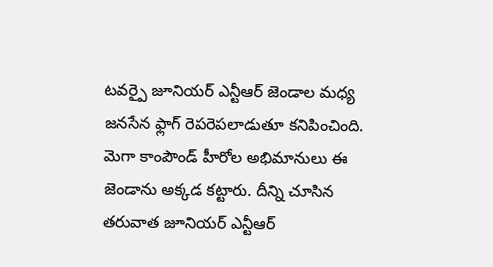టవర్పై జూనియర్ ఎన్టీఆర్ జెండాల మధ్య జనసేన ఫ్లాగ్ రెపరెపలాడుతూ కనిపించింది. మెగా కాంపౌండ్ హీరోల అభిమానులు ఈ జెండాను అక్కడ కట్టారు. దీన్ని చూసిన తరువాత జూనియర్ ఎన్టీఆర్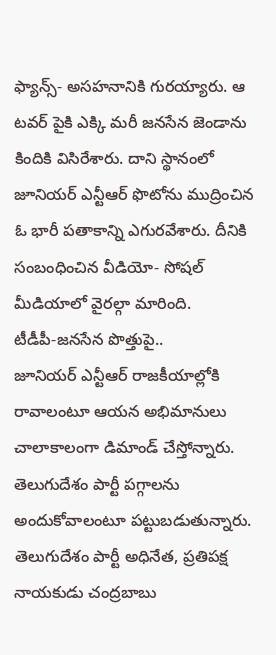ఫ్యాన్స్- అసహనానికి గురయ్యారు. ఆ టవర్ పైకి ఎక్కి మరీ జనసేన జెండాను కిందికి విసిరేశారు. దాని స్థానంలో జూనియర్ ఎన్టీఆర్ ఫొటోను ముద్రించిన ఓ భారీ పతాకాన్ని ఎగురవేశారు. దీనికి సంబంధించిన వీడియో- సోషల్ మీడియాలో వైరల్గా మారింది.
టీడీపీ-జనసేన పొత్తుపై..
జూనియర్ ఎన్టీఆర్ రాజకీయాల్లోకి రావాలంటూ ఆయన అభిమానులు చాలాకాలంగా డిమాండ్ చేస్తోన్నారు. తెలుగుదేశం పార్టీ పగ్గాలను అందుకోవాలంటూ పట్టుబడుతున్నారు. తెలుగుదేశం పార్టీ అధినేత, ప్రతిపక్ష నాయకుడు చంద్రబాబు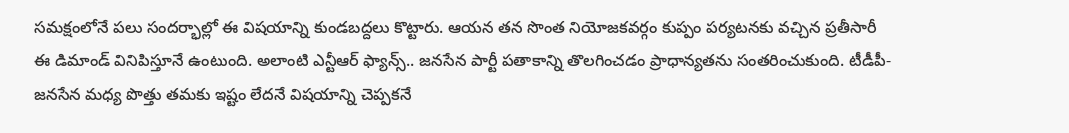సమక్షంలోనే పలు సందర్భాల్లో ఈ విషయాన్ని కుండబద్దలు కొట్టారు. ఆయన తన సొంత నియోజకవర్గం కుప్పం పర్యటనకు వచ్చిన ప్రతీసారీ ఈ డిమాండ్ వినిపిస్తూనే ఉంటుంది. అలాంటి ఎన్టీఆర్ ఫ్యాన్స్.. జనసేన పార్టీ పతాకాన్ని తొలగించడం ప్రాధాన్యతను సంతరించుకుంది. టీడీపీ-జనసేన మధ్య పొత్తు తమకు ఇష్టం లేదనే విషయాన్ని చెప్పకనే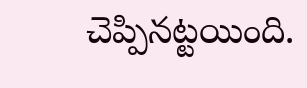చెప్పినట్టయింది.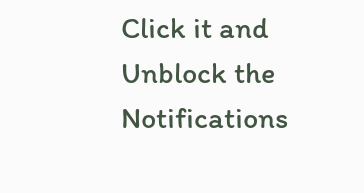Click it and Unblock the Notifications